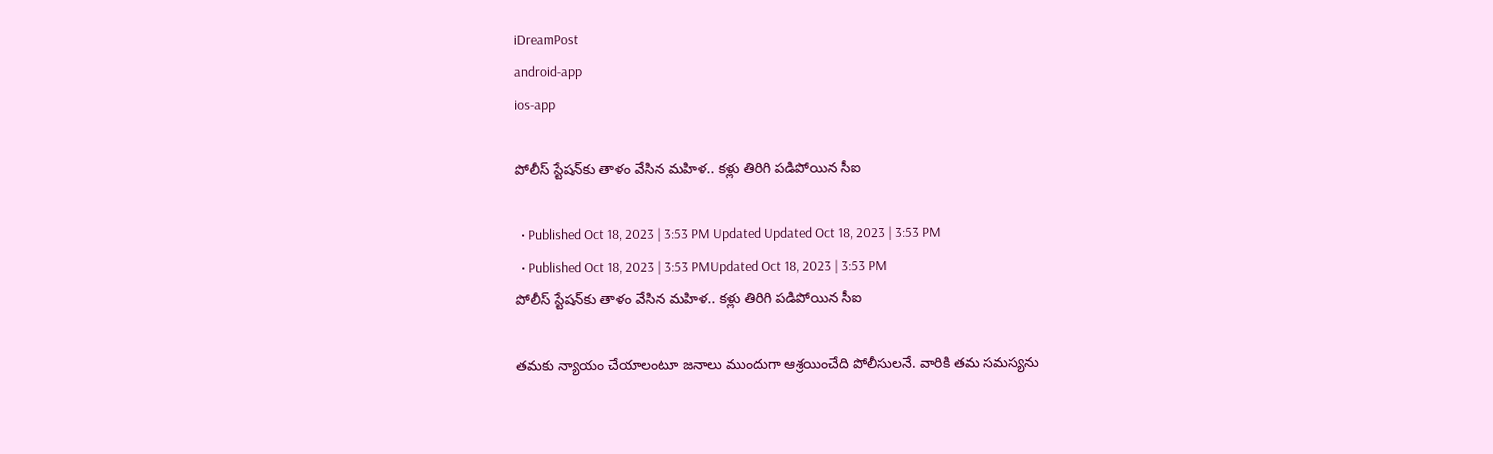iDreamPost
android-app
ios-app

పోలీస్ స్టేషన్‌కు తాళం వేసిన మహిళ.. కళ్లు తిరిగి పడిపోయిన సీఐ

  • Published Oct 18, 2023 | 3:53 PM Updated Updated Oct 18, 2023 | 3:53 PM
  • Published Oct 18, 2023 | 3:53 PMUpdated Oct 18, 2023 | 3:53 PM
పోలీస్ స్టేషన్‌కు తాళం వేసిన మహిళ.. కళ్లు తిరిగి పడిపోయిన సీఐ

తమకు న్యాయం చేయాలంటూ జనాలు ముందుగా ఆశ్రయించేది పోలీసులనే. వారికి తమ సమస్యను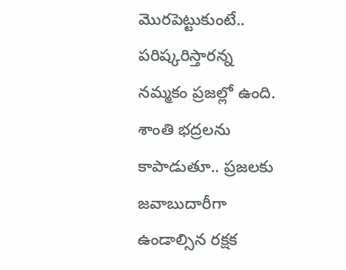మొరపెట్టుకుంటే.. పరిష్కరిస్తారన్న నమ్మకం ప్రజల్లో ఉంది. శాంతి భద్రలను కాపాడుతూ.. ప్రజలకు జవాబుదారీగా ఉండాల్సిన రక్షక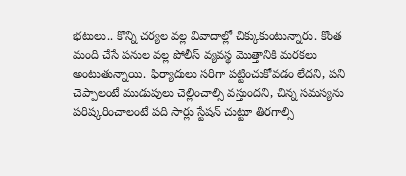భటులు.. కొన్ని చర్యల వల్ల వివాదాల్లో చిక్కుకుంటున్నారు. కొంత మంది చేసే పనుల వల్ల పోలీస్ వ్యవస్థ మొత్తానికి మరకలు అంటుతున్నాయి. ఫిర్యాదులు సరిగా పట్టించుకోవడం లేదని, పని చెప్పాలంటే ముడుపులు చెల్లించాల్సి వస్తుందని, చిన్న సమస్యను పరిష్కరించాలంటే పది సార్లు స్టేషన్ చుట్టూ తిరగాల్సి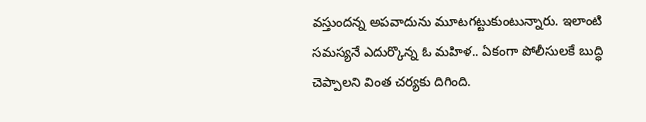వస్తుందన్న అపవాదును మూటగట్టుకుంటున్నారు. ఇలాంటి సమస్యనే ఎదుర్కొన్న ఓ మహిళ.. ఏకంగా పోలీసులకే బుద్ధి చెప్పాలని వింత చర్యకు దిగింది.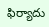ఫిర్యాదు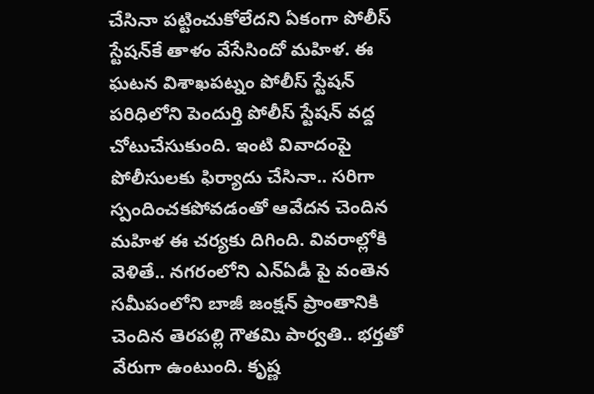చేసినా పట్టించుకోలేదని ఏకంగా పోలీస్ స్టేషన్‍కే తాళం వేసేసిందో మహిళ. ఈ ఘటన విశాఖపట్నం పోలీస్ స్టేషన్ పరిధిలోని పెందుర్తి పోలీస్ స్టేషన్ వద్ద చోటుచేసుకుంది. ఇంటి వివాదంపై పోలీసులకు ఫిర్యాదు చేసినా.. సరిగా స్పందించకపోవడంతో ఆవేదన చెందిన మహిళ ఈ చర్యకు దిగింది. వివరాల్లోకి వెళితే.. నగరంలోని ఎన్ఏడీ పై వంతెన సమీపంలోని బాజీ జంక్షన్ ప్రాంతానికి చెందిన తెరపల్లి గౌతమి పార్వతి.. భర్తతో వేరుగా ఉంటుంది. కృష్ణ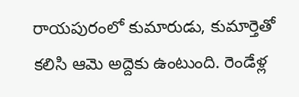రాయపురంలో కుమారుడు, కుమార్తెతో కలిసి ఆమె అద్దెకు ఉంటుంది. రెండేళ్ల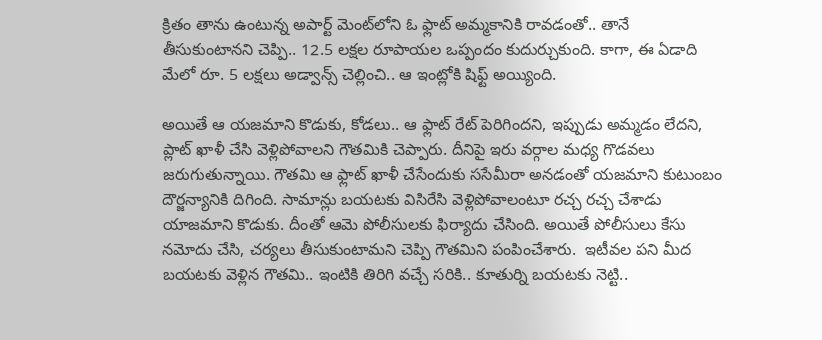క్రితం తాను ఉంటున్న అపార్ట్ మెంట్‌లోని ఓ ఫ్లాట్ అమ్మకానికి రావడంతో.. తానే తీసుకుంటానని చెప్పి.. 12.5 లక్షల రూపాయల ఒప్పందం కుదుర్చుకుంది. కాగా, ఈ ఏడాది మేలో రూ. 5 లక్షలు అడ్వాన్స్ చెల్లించి.. ఆ ఇంట్లోకి షిఫ్ట్ అయ్యింది.

అయితే ఆ యజమాని కొడుకు, కోడలు.. ఆ ఫ్లాట్ రేట్ పెరిగిందని, ఇప్పుడు అమ్మడం లేదని, ప్లాట్ ఖాళీ చేసి వెళ్లిపోవాలని గౌతమికి చెప్పారు. దీనిపై ఇరు వర్గాల మధ్య గొడవలు జరుగుతున్నాయి. గౌతమి ఆ ఫ్లాట్ ఖాళీ చేసేందుకు ససేమీరా అనడంతో యజమాని కుటుంబం దౌర్జన్యానికి దిగింది. సామాన్లు బయటకు విసిరేసి వెళ్లిపోవాలంటూ రచ్చ రచ్చ చేశాడు యాజమాని కొడుకు. దీంతో ఆమె పోలీసులకు ఫిర్యాదు చేసింది. అయితే పోలీసులు కేసు నమోదు చేసి, చర్యలు తీసుకుంటామని చెప్పి గౌతమిని పంపించేశారు.  ఇటీవల పని మీద బయటకు వెళ్లిన గౌతమి.. ఇంటికి తిరిగి వచ్చే సరికి.. కూతుర్ని బయటకు నెట్టి..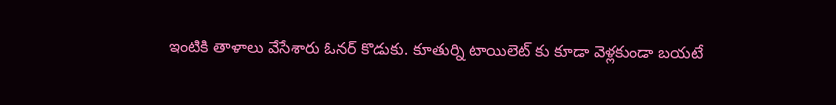ఇంటికి తాళాలు వేసేశారు ఓనర్ కొడుకు. కూతుర్ని టాయిలెట్ కు కూడా వెళ్లకుండా బయటే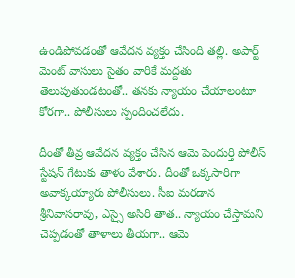ఉండిపోవడంతో ఆవేదన వ్యక్తం చేసింది తల్లి. అపార్ట్ మెంట్ వాసులు సైతం వారికే మద్దతు తెలుపుతుండటంతో.. తనకు న్యాయం చేయాలంటూ కోరగా.. పోలీసులు స్పందించలేదు.

దీంతో తీవ్ర ఆవేదన వ్యక్తం చేసిన ఆమె పెందుర్తి పోలీస్ స్టేషన్ గేటుకు తాళం వేశారు. దీంతో ఒక్కసారిగా అవాక్కయ్యారు పోలీసులు. సీఐ మరడాన శ్రీనివాసరావు, ఎస్సై అసిరి తాత.. న్యాయం చేస్తామని చెప్పడంతో తాళాలు తీయగా.. ఆమె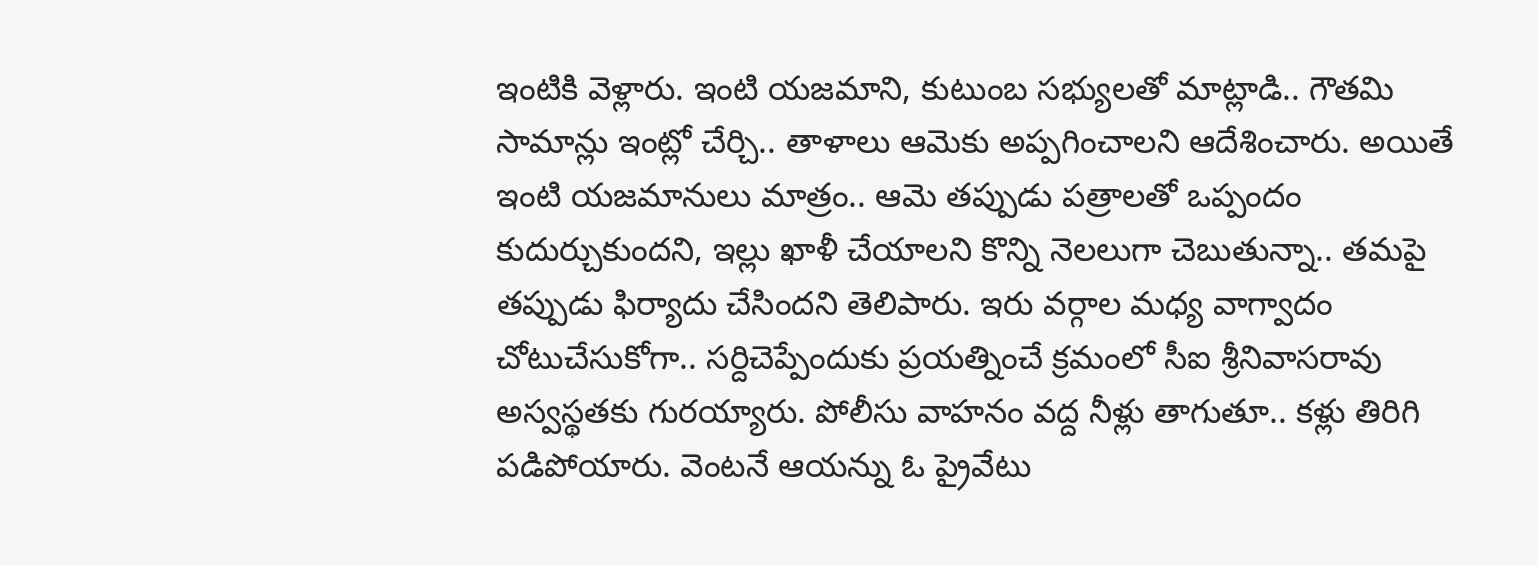ఇంటికి వెళ్లారు. ఇంటి యజమాని, కుటుంబ సభ్యులతో మాట్లాడి.. గౌతమి సామాన్లు ఇంట్లో చేర్చి.. తాళాలు ఆమెకు అప్పగించాలని ఆదేశించారు. అయితే ఇంటి యజమానులు మాత్రం.. ఆమె తప్పుడు పత్రాలతో ఒప్పందం కుదుర్చుకుందని, ఇల్లు ఖాళీ చేయాలని కొన్ని నెలలుగా చెబుతున్నా.. తమపై తప్పుడు ఫిర్యాదు చేసిందని తెలిపారు. ఇరు వర్గాల మధ్య వాగ్వాదం చోటుచేసుకోగా.. సర్దిచెప్పేందుకు ప్రయత్నించే క్రమంలో సీఐ శ్రీనివాసరావు అస్వస్థతకు గురయ్యారు. పోలీసు వాహనం వద్ద నీళ్లు తాగుతూ.. కళ్లు తిరిగి పడిపోయారు. వెంటనే ఆయన్ను ఓ ప్రైవేటు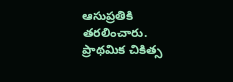ఆసుప్రతికి తరలించారు. ప్రాథమిక చికిత్స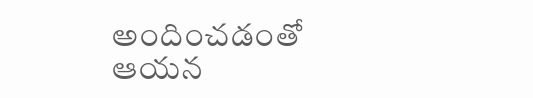అందించడంతో ఆయన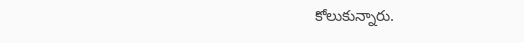కోలుకున్నారు.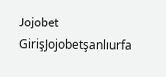Jojobet GirişJojobetşanlıurfa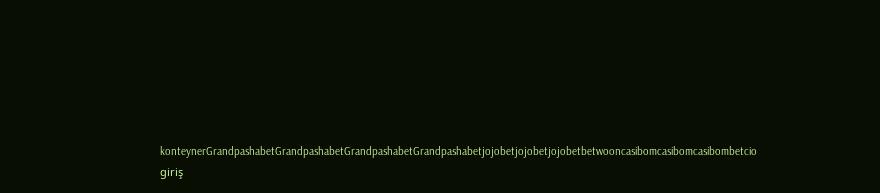konteynerGrandpashabetGrandpashabetGrandpashabetGrandpashabetjojobetjojobetjojobetbetwooncasibomcasibomcasibombetcio giriş